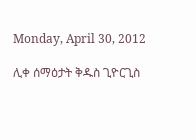Monday, April 30, 2012

ሊቀ ሰማዕታት ቅዱስ ጊዮርጊስ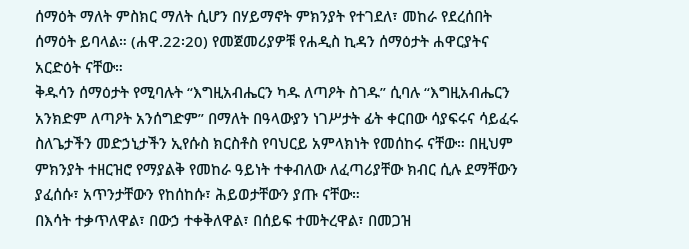ሰማዕት ማለት ምስክር ማለት ሲሆን በሃይማኖት ምክንያት የተገደለ፣ መከራ የደረሰበት ሰማዕት ይባላል። (ሐዋ.22፡20) የመጀመሪያዎቹ የሐዲስ ኪዳን ሰማዕታት ሐዋርያትና አርድዕት ናቸው።
ቅዱሳን ሰማዕታት የሚባሉት “እግዚአብሔርን ካዱ ለጣዖት ስገዱ” ሲባሉ “እግዚአብሔርን አንክድም ለጣዖት አንሰግድም” በማለት በዓላውያን ነገሥታት ፊት ቀርበው ሳያፍሩና ሳይፈሩ ስለጌታችን መድኃኒታችን ኢየሱስ ክርስቶስ የባህርይ አምላክነት የመሰከሩ ናቸው። በዚህም ምክንያት ተዘርዝሮ የማያልቅ የመከራ ዓይነት ተቀብለው ለፈጣሪያቸው ክብር ሲሉ ደማቸውን ያፈሰሱ፣ አጥንታቸውን የከሰከሱ፣ ሕይወታቸውን ያጡ ናቸው።
በእሳት ተቃጥለዋል፣ በውኃ ተቀቅለዋል፣ በሰይፍ ተመትረዋል፣ በመጋዝ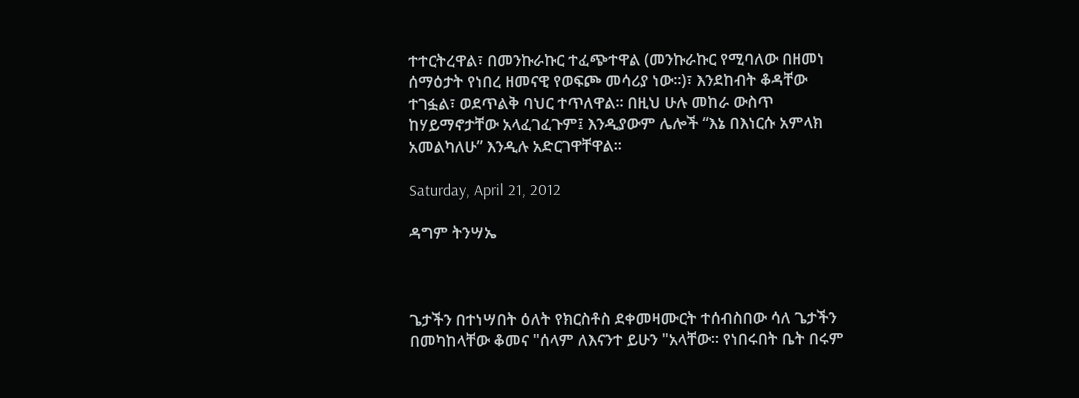ተተርትረዋል፣ በመንኩራኩር ተፈጭተዋል (መንኩራኩር የሚባለው በዘመነ ሰማዕታት የነበረ ዘመናዊ የወፍጮ መሳሪያ ነው።)፣ እንደከብት ቆዳቸው ተገፏል፣ ወደጥልቅ ባህር ተጥለዋል። በዚህ ሁሉ መከራ ውስጥ ከሃይማኖታቸው አላፈገፈጉም፤ እንዲያውም ሌሎች “እኔ በእነርሱ አምላክ አመልካለሁ” እንዲሉ አድርገዋቸዋል።

Saturday, April 21, 2012

ዳግም ትንሣኤ



ጌታችን በተነሣበት ዕለት የክርስቶስ ደቀመዛሙርት ተሰብስበው ሳለ ጌታችን በመካከላቸው ቆመና "ሰላም ለእናንተ ይሁን "አላቸው፡፡ የነበሩበት ቤት በሩም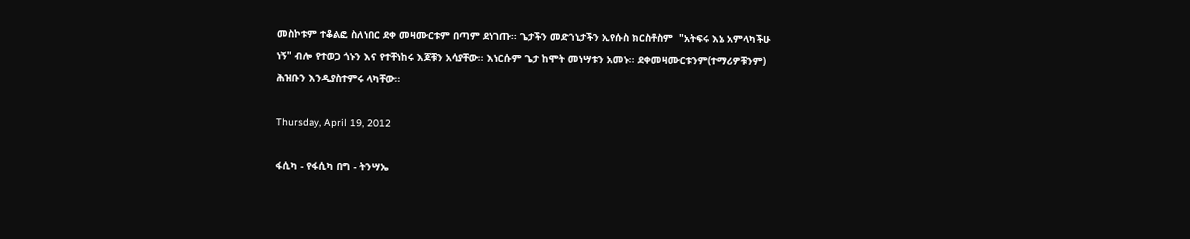መስኮቱም ተቆልፎ ስለነበር ደቀ መዛሙርቱም በጣም ደነገጡ፡፡ ጌታችን መድኀኒታችን ኢየሱስ ክርስቶስም  "አትፍሩ እኔ አምላካችሁ ነኝ" ብሎ የተወጋ ጎኑን እና የተቸነከሩ እጆቹን አሳያቸው፡፡ እነርሱም ጌታ ከሞት መነሣቱን አመኑ፡፡ ደቀመዛሙርቱንም(ተማሪዎቹንም) ሕዝቡን እንዲያስተምሩ ላካቸው፡፡

Thursday, April 19, 2012

ፋሲካ - የፋሲካ በግ - ትንሣኤ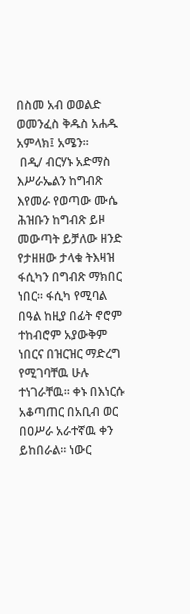በስመ አብ ወወልድ ወመንፈስ ቅዱስ አሐዱ አምላክ፤ አሜን፡፡
 በዲ/ ብርሃኑ አድማስ
እሥራኤልን ከግብጽ እየመራ የወጣው ሙሴ ሕዝቡን ከግብጽ ይዞ መውጣት ይቻለው ዘንድ የታዘዘው ታላቁ ትእዛዝ ፋሲካን በግብጽ ማክበር ነበር፡፡ ፋሲካ የሚባል በዓል ከዚያ በፊት ኖሮም ተከብሮም አያውቅም ነበርና በዝርዝር ማድረግ የሚገባቸዉ ሁሉ ተነገራቸዉ፡፡ ቀኑ በእነርሱ አቆጣጠር በአቢብ ወር በዐሥራ አራተኛዉ ቀን ይከበራል፡፡ ነውር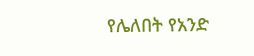የሌለበት የአንድ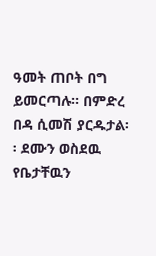ዓመት ጠቦት በግ  ይመርጣሉ፡፡ በምድረ በዳ ሲመሽ ያርዱታል፡፡ ደሙን ወስደዉ የቤታቸዉን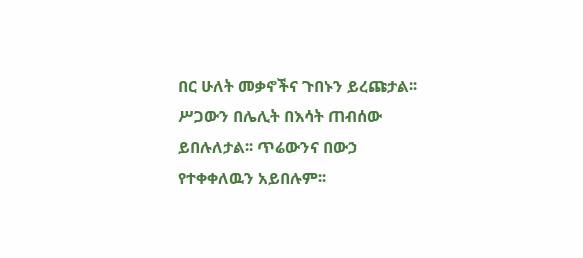በር ሁለት መቃኖችና ጉበኑን ይረጩታል፡፡ ሥጋውን በሌሊት በእሳት ጠብሰው ይበሉለታል፡፡ ጥሬውንና በውኃ የተቀቀለዉን አይበሉም፡፡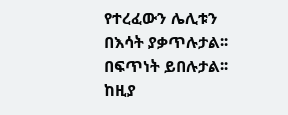የተረፈውን ሌሊቱን በእሳት ያቃጥሉታል፡፡በፍጥነት ይበሉታል፡፡ ከዚያ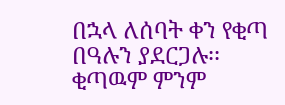በኋላ ለሰባት ቀን የቂጣ በዓሉን ያደርጋሉ፡፡ ቂጣዉም ምንም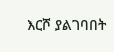እርሾ ያልገባበት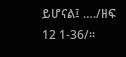ይሆናል፤ …./ዘፍ 12 1-36/፡፡